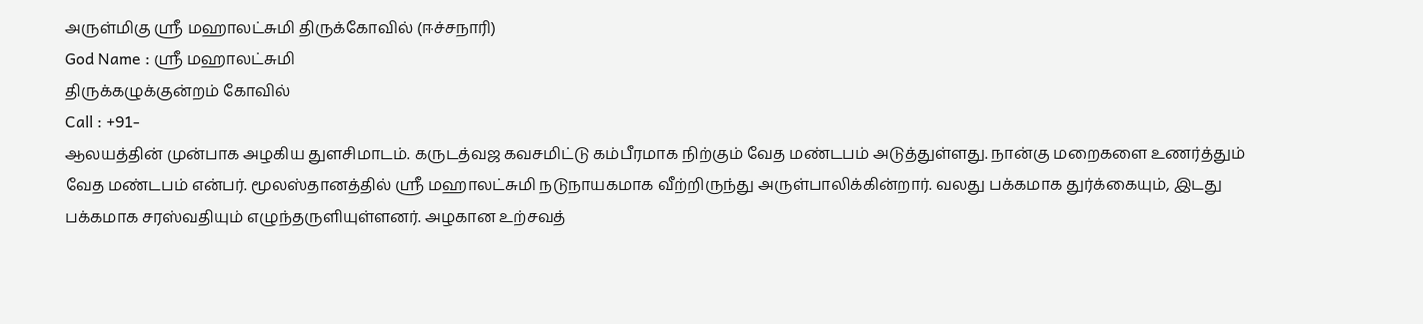அருள்மிகு ஸ்ரீ மஹாலட்சுமி திருக்கோவில் (ஈச்சநாரி)
God Name : ஸ்ரீ மஹாலட்சுமி
திருக்கழுக்குன்றம் கோவில்
Call : +91-
ஆலயத்தின் முன்பாக அழகிய துளசிமாடம். கருடத்வஜ கவசமிட்டு கம்பீரமாக நிற்கும் வேத மண்டபம் அடுத்துள்ளது. நான்கு மறைகளை உணர்த்தும் வேத மண்டபம் என்பர். மூலஸ்தானத்தில் ஸ்ரீ மஹாலட்சுமி நடுநாயகமாக வீற்றிருந்து அருள்பாலிக்கின்றார். வலது பக்கமாக துர்க்கையும், இடது பக்கமாக சரஸ்வதியும் எழுந்தருளியுள்ளனர். அழகான உற்சவத்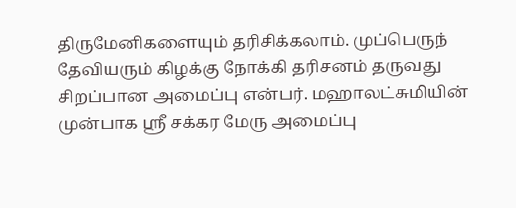திருமேனிகளையும் தரிசிக்கலாம். முப்பெருந் தேவியரும் கிழக்கு நோக்கி தரிசனம் தருவது சிறப்பான அமைப்பு என்பர். மஹாலட்சுமியின் முன்பாக ஸ்ரீ சக்கர மேரு அமைப்பு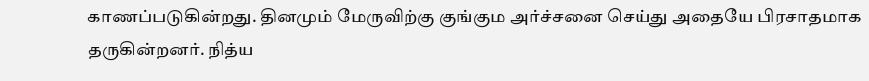காணப்படுகின்றது. தினமும் மேருவிற்கு குங்கும அர்ச்சனை செய்து அதையே பிரசாதமாக தருகின்றனர். நித்ய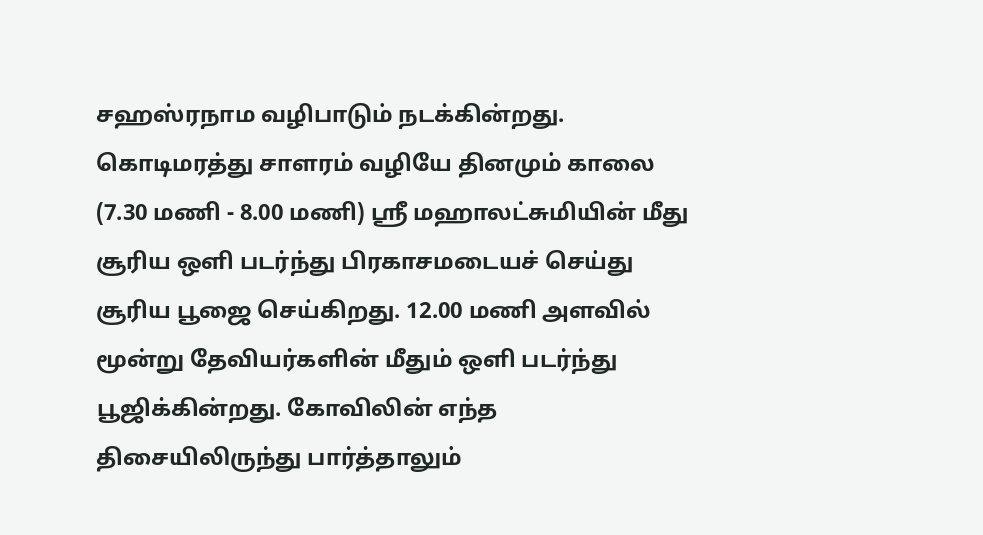சஹஸ்ரநாம வழிபாடும் நடக்கின்றது. கொடிமரத்து சாளரம் வழியே தினமும் காலை (7.30 மணி - 8.00 மணி) ஸ்ரீ மஹாலட்சுமியின் மீது சூரிய ஒளி படர்ந்து பிரகாசமடையச் செய்து சூரிய பூஜை செய்கிறது. 12.00 மணி அளவில் மூன்று தேவியர்களின் மீதும் ஒளி படர்ந்து பூஜிக்கின்றது. கோவிலின் எந்த திசையிலிருந்து பார்த்தாலும்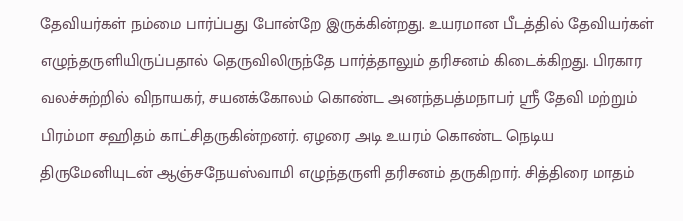தேவியர்கள் நம்மை பார்ப்பது போன்றே இருக்கின்றது. உயரமான பீடத்தில் தேவியர்கள் எழுந்தருளியிருப்பதால் தெருவிலிருந்தே பார்த்தாலும் தரிசனம் கிடைக்கிறது. பிரகார வலச்சுற்றில் விநாயகர், சயனக்கோலம் கொண்ட அனந்தபத்மநாபர் ஸ்ரீ தேவி மற்றும் பிரம்மா சஹிதம் காட்சிதருகின்றனர். ஏழரை அடி உயரம் கொண்ட நெடிய திருமேனியுடன் ஆஞ்சநேயஸ்வாமி எழுந்தருளி தரிசனம் தருகிறார். சித்திரை மாதம்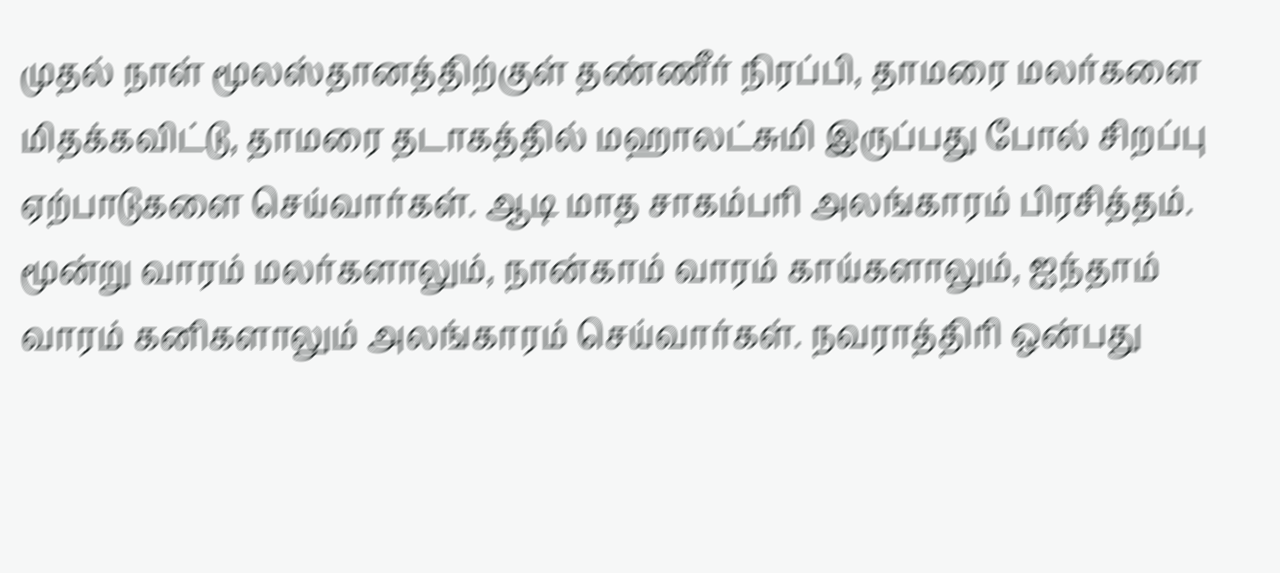முதல் நாள் மூலஸ்தானத்திற்குள் தண்ணீர் நிரப்பி, தாமரை மலர்களை மிதக்கவிட்டு, தாமரை தடாகத்தில் மஹாலட்சுமி இருப்பது போல் சிறப்பு ஏற்பாடுகளை செய்வார்கள். ஆடி மாத சாகம்பரி அலங்காரம் பிரசித்தம். மூன்று வாரம் மலர்களாலும், நான்காம் வாரம் காய்களாலும், ஐந்தாம் வாரம் கனிகளாலும் அலங்காரம் செய்வார்கள். நவராத்திரி ஒன்பது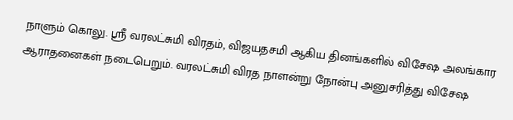நாளும் கொலு. ஸ்ரீ வரலட்சுமி விரதம், விஜயதசமி ஆகிய தினங்களில் விசேஷ அலங்கார ஆராதனைகள் நடைபெறும். வரலட்சுமி விரத நாளன்று நோன்பு அனுசரித்து விசேஷ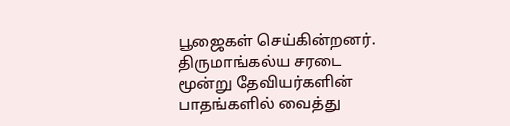பூஜைகள் செய்கின்றனர். திருமாங்கல்ய சரடை மூன்று தேவியர்களின் பாதங்களில் வைத்து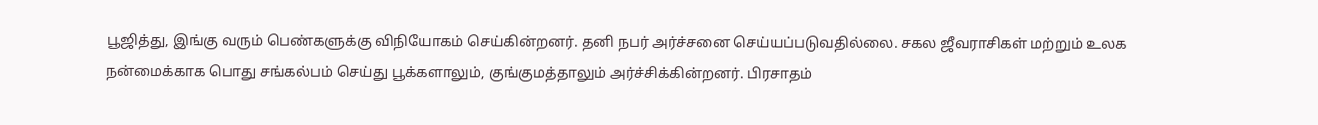பூஜித்து, இங்கு வரும் பெண்களுக்கு விநியோகம் செய்கின்றனர். தனி நபர் அர்ச்சனை செய்யப்படுவதில்லை. சகல ஜீவராசிகள் மற்றும் உலக நன்மைக்காக பொது சங்கல்பம் செய்து பூக்களாலும், குங்குமத்தாலும் அர்ச்சிக்கின்றனர். பிரசாதம்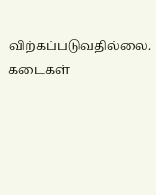விற்கப்படுவதில்லை. கடைகள்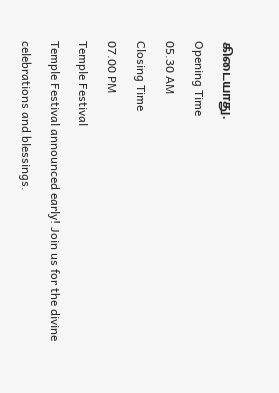கிடையாது.
Opening Time
05.30 AM
Closing Time
07.00 PM
Temple Festival
Temple Festival announced early! Join us for the divine celebrations and blessings.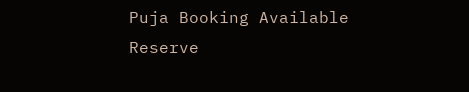Puja Booking Available
Reserve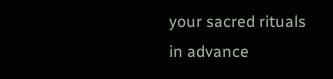your sacred rituals in advance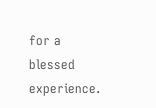for a blessed experience.